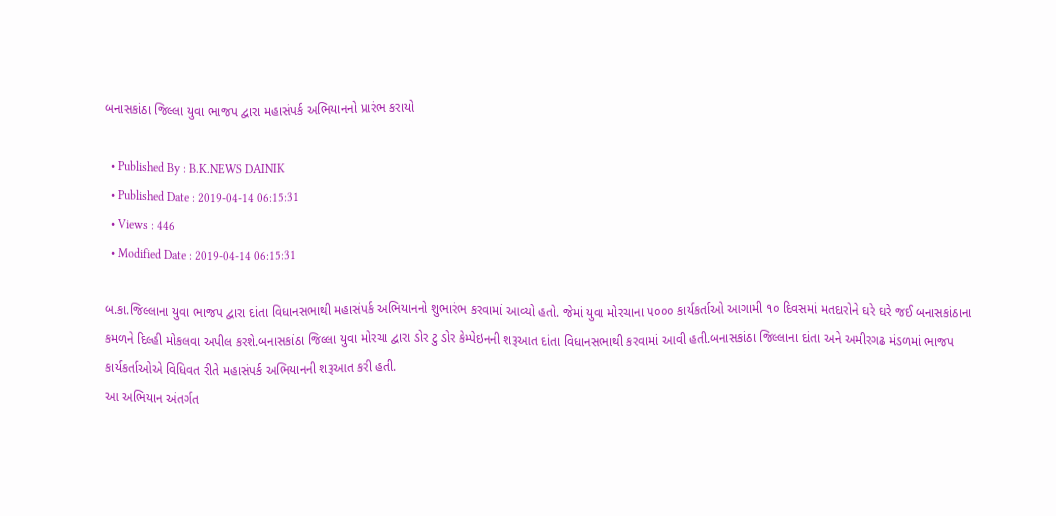બનાસકાંઠા જિલ્લા યુવા ભાજપ દ્વારા મહાસંપર્ક અભિયાનનો પ્રારંભ કરાયો

  • Published By : B.K.NEWS DAINIK
  • Published Date : 2019-04-14 06:15:31
  • Views : 446
  • Modified Date : 2019-04-14 06:15:31

બ.કા.જિલ્લાના યુવા ભાજપ દ્વારા દાંતા વિધાનસભાથી મહાસંપર્ક અભિયાનનો શુભારંભ કરવામાં આવ્યો હતો. જેમાં યુવા મોરચાના ૫૦૦૦ કાર્યકર્તાઓ આગામી ૧૦ દિવસમાં મતદારોને ઘરે ઘરે જઈ બનાસકાંઠાના કમળને દિલ્હી મોકલવા અપીલ કરશે.બનાસકાંઠા જિલ્લા યુવા મોરચા દ્વારા ડોર ટુ ડોર કેમ્પેઇનની શરૂઆત દાંતા વિધાનસભાથી કરવામાં આવી હતી.બનાસકાંઠા જિલ્લાના દાંતા અને અમીરગઢ મંડળમાં ભાજપ કાર્યકર્તાઓએ વિધિવત રીતે મહાસંપર્ક અભિયાનની શરૂઆત કરી હતી.
આ અભિયાન અંતર્ગત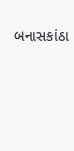બનાસકાંઠા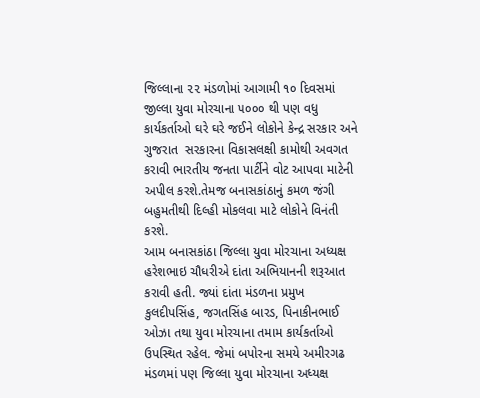જિલ્લાના ૨૨ મંડળોમાં આગામી ૧૦ દિવસમાં  જીલ્લા યુવા મોરચાના ૫૦૦૦ થી પણ વધુ કાર્યકર્તાઓ ઘરે ઘરે જઈને લોકોને કેન્દ્ર સરકાર અને ગુજરાત  સરકારના વિકાસલક્ષી કામોથી અવગત કરાવી ભારતીય જનતા પાર્ટીને વોટ આપવા માટેની અપીલ કરશે.તેમજ બનાસકાંઠાનું કમળ જંગી બહુમતીથી દિલ્હી મોકલવા માટે લોકોને વિનંતી કરશે.
આમ બનાસકાંઠા જિલ્લા યુવા મોરચાના અધ્યક્ષ  હરેશભાઇ ચૌધરીએ દાંતા અભિયાનની શરૂઆત કરાવી હતી. જ્યાં દાંતા મંડળના પ્રમુખ કુલદીપસિંહ, જગતસિંહ બારડ, પિનાકીનભાઈ ઓઝા તથા યુવા મોરચાના તમામ કાર્યકર્તાઓ ઉપસ્થિત રહેલ. જેમાં બપોરના સમયે અમીરગઢ મંડળમાં પણ જિલ્લા યુવા મોરચાના અધ્યક્ષ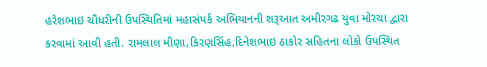હરેશભાઇ ચૌધરીની ઉપસ્થિતિમાં મહાસંપર્ક અભિયાનની શરૂઆત અમીરગઢ યુવા મોરચા દ્વારા કરવામાં આવી હતી. રામલાલ મીણા,કિરણસિંહ,દિનેશભાઇ ઠાકોર સહિતના લોકો ઉપસ્થિત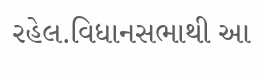રહેલ.વિધાનસભાથી આ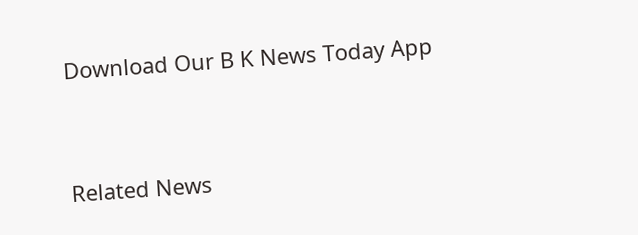Download Our B K News Today App



Related News